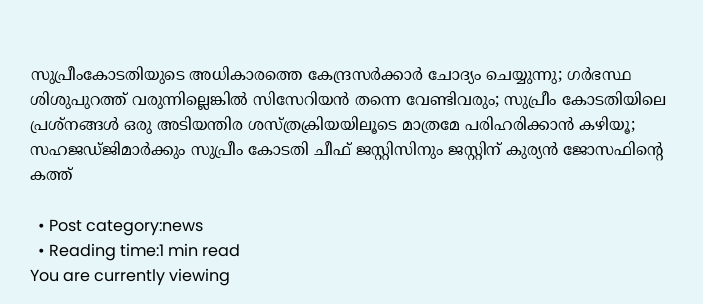സുപ്രീംകോടതിയുടെ അധികാരത്തെ കേന്ദ്രസര്‍ക്കാര്‍ ചോദ്യം ചെയ്യുന്നു; ഗര്‍ഭസ്ഥ ശിശുപുറത്ത് വരുന്നില്ലെങ്കില്‍ സിസേറിയന്‍ തന്നെ വേണ്ടിവരും; സുപ്രീം കോടതിയിലെ പ്രശ്നങ്ങള്‍ ഒരു അടിയന്തിര ശസ്ത്രക്രിയയിലൂടെ മാത്രമേ പരിഹരിക്കാന്‍ കഴിയൂ; സഹജഡ്ജിമാര്‍ക്കും സുപ്രീം കോടതി ചീഫ് ജസ്റ്റിസിനും ജസ്റ്റിന് കുര്യന്‍ ജോസഫിന്‍റെ കത്ത്

  • Post category:news
  • Reading time:1 min read
You are currently viewing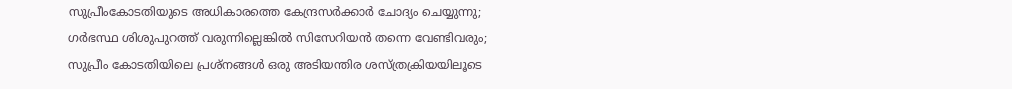സുപ്രീംകോടതിയുടെ അധികാരത്തെ കേന്ദ്രസര്‍ക്കാര്‍ ചോദ്യം ചെയ്യുന്നു; ഗര്‍ഭസ്ഥ ശിശുപുറത്ത് വരുന്നില്ലെങ്കില്‍ സിസേറിയന്‍ തന്നെ വേണ്ടിവരും; സുപ്രീം കോടതിയിലെ പ്രശ്നങ്ങള്‍ ഒരു അടിയന്തിര ശസ്ത്രക്രിയയിലൂടെ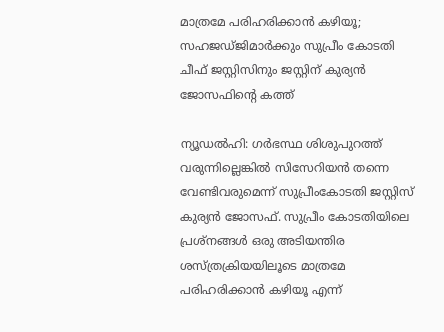മാത്രമേ പരിഹരിക്കാന്‍ കഴിയൂ; സഹജഡ്ജിമാര്‍ക്കും സുപ്രീം കോടതി ചീഫ് ജസ്റ്റിസിനും ജസ്റ്റിന് കുര്യന്‍ ജോസഫിന്‍റെ കത്ത്

ന്യൂഡല്‍ഹി: ഗര്‍ഭസ്ഥ ശിശുപുറത്ത് വരുന്നില്ലെങ്കില്‍ സിസേറിയന്‍ തന്നെ വേണ്ടിവരുമെന്ന് സുപ്രീംകോടതി ജസ്റ്റിസ് കുര്യന്‍ ജോസഫ്. സുപ്രീം കോടതിയിലെ പ്രശ്നങ്ങള്‍ ഒരു അടിയന്തിര ശസ്ത്രക്രിയയിലൂടെ മാത്രമേ പരിഹരിക്കാന്‍ കഴിയൂ എന്ന്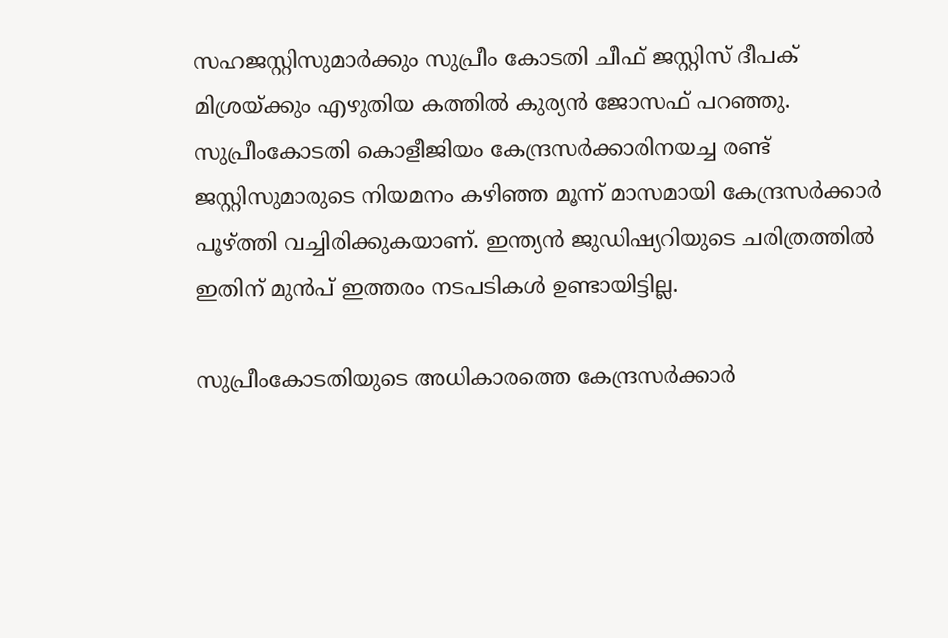സഹജസ്റ്റിസുമാര്‍ക്കും സുപ്രീം കോടതി ചീഫ് ജസ്റ്റിസ് ദീപക് മിശ്രയ്ക്കും എഴുതിയ കത്തില്‍ കുര്യന്‍ ജോസഫ് പറഞ്ഞു. സുപ്രീംകോടതി കൊളീജിയം കേന്ദ്രസര്‍ക്കാരിനയച്ച രണ്ട് ജസ്റ്റിസുമാരുടെ നിയമനം കഴിഞ്ഞ മൂന്ന് മാസമായി കേന്ദ്രസര്‍ക്കാര്‍ പൂഴ്ത്തി വച്ചിരിക്കുകയാണ്. ഇന്ത്യന്‍ ജുഡിഷ്യറിയുടെ ചരിത്രത്തില്‍ ഇതിന് മുന്‍പ് ഇത്തരം നടപടികള്‍ ഉണ്ടായിട്ടില്ല.

സുപ്രീംകോടതിയുടെ അധികാരത്തെ കേന്ദ്രസര്‍ക്കാര്‍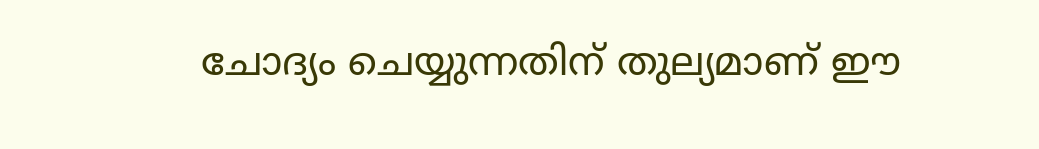ചോദ്യം ചെയ്യുന്നതിന് തുല്യമാണ് ഈ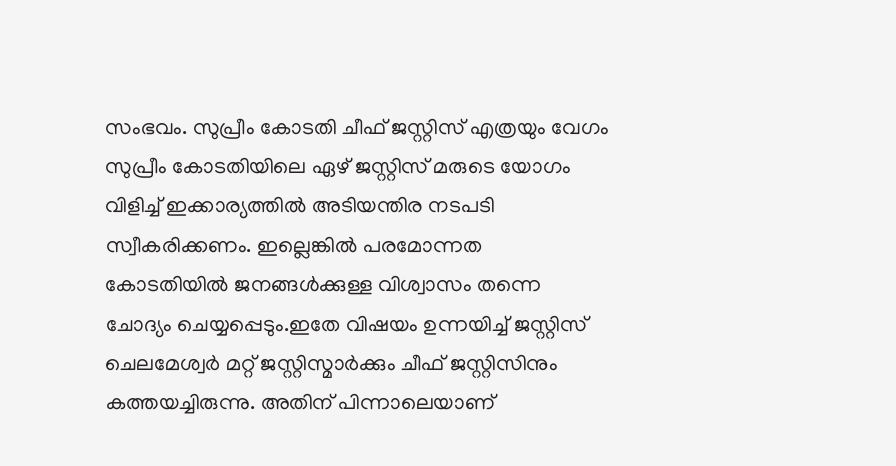സംഭവം. സുപ്രീം കോടതി ചീഫ് ജസ്റ്റിസ് എത്രയും വേഗം സുപ്രീം കോടതിയിലെ ഏഴ് ജസ്റ്റിസ് മരുടെ യോഗം വിളിച്ച് ഇക്കാര്യത്തില്‍ അടിയന്തിര നടപടി സ്വീകരിക്കണം. ഇല്ലെങ്കില്‍ പരമോന്നത കോടതിയില്‍ ജനങ്ങള്‍ക്കുള്ള വിശ്വാസം തന്നെ ചോദ്യം ചെയ്യപ്പെടും.ഇതേ വിഷയം ഉന്നയിച്ച് ജസ്റ്റിസ് ചെലമേശ്വര്‍ മറ്റ് ജസ്റ്റിസ്മാര്‍ക്കും ചീഫ് ജസ്റ്റിസിനും കത്തയച്ചിരുന്നു. അതിന് പിന്നാലെയാണ്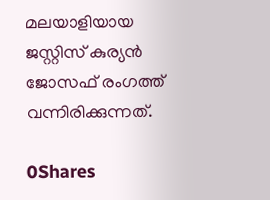മലയാളിയായ ജസ്റ്റിസ് കുര്യന്‍ ജോസഫ് രംഗത്ത് വന്നിരിക്കുന്നത്.

0Shares